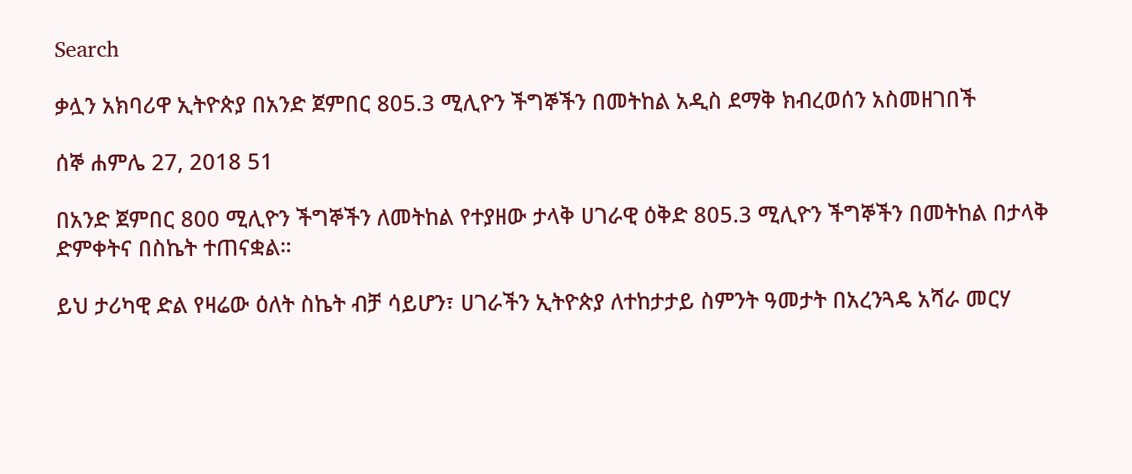Search

ቃሏን አክባሪዋ ኢትዮጵያ በአንድ ጀምበር 805.3 ሚሊዮን ችግኞችን በመትከል አዲስ ደማቅ ክብረወሰን አስመዘገበች

ሰኞ ሐምሌ 27, 2018 51

በአንድ ጀምበር 800 ሚሊዮን ችግኞችን ለመትከል የተያዘው ታላቅ ሀገራዊ ዕቅድ 805.3 ሚሊዮን ችግኞችን በመትከል በታላቅ ድምቀትና በስኬት ተጠናቋል።

ይህ ታሪካዊ ድል የዛሬው ዕለት ስኬት ብቻ ሳይሆን፣ ሀገራችን ኢትዮጵያ ለተከታታይ ስምንት ዓመታት በአረንጓዴ አሻራ መርሃ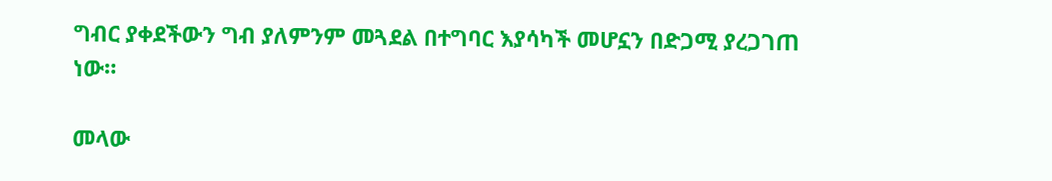ግብር ያቀደችውን ግብ ያለምንም መጓደል በተግባር እያሳካች መሆኗን በድጋሚ ያረጋገጠ ነው።

መላው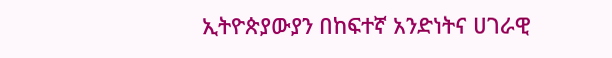ኢትዮጵያውያን በከፍተኛ አንድነትና ሀገራዊ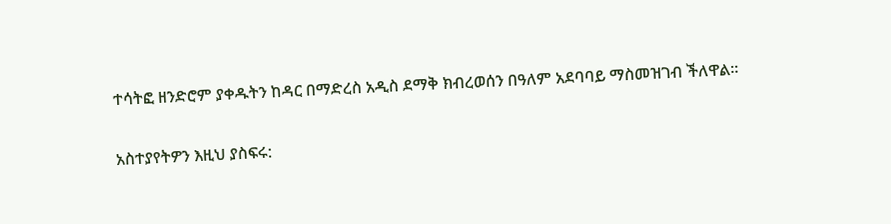ተሳትፎ ዘንድሮም ያቀዱትን ከዳር በማድረስ አዲስ ደማቅ ክብረወሰን በዓለም አደባባይ ማስመዝገብ ችለዋል።

አስተያየትዎን እዚህ ያስፍሩ: